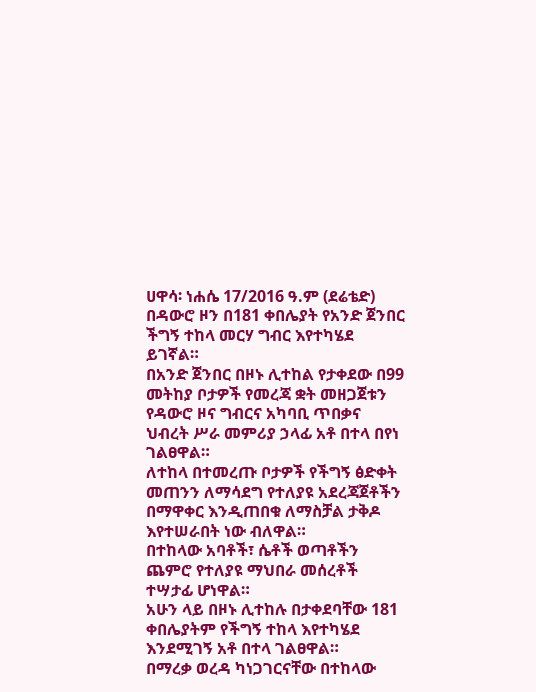ሀዋሳ፡ ነሐሴ 17/2016 ዓ.ም (ደሬቴድ) በዳውሮ ዞን በ181 ቀበሌያት የአንድ ጀንበር ችግኝ ተከላ መርሃ ግብር እየተካሄደ ይገኛል።
በአንድ ጀንበር በዞኑ ሊተከል የታቀደው በ99 መትከያ ቦታዎች የመረጃ ቋት መዘጋጀቱን የዳውሮ ዞና ግብርና አካባቢ ጥበቃና ህብረት ሥራ መምሪያ ኃላፊ አቶ በተላ በየነ ገልፀዋል።
ለተከላ በተመረጡ ቦታዎች የችግኝ ፅድቀት መጠንን ለማሳደግ የተለያዩ አደረጃጀቶችን በማዋቀር እንዲጠበቁ ለማስቻል ታቅዶ እየተሠራበት ነው ብለዋል።
በተከላው አባቶች፣ ሴቶች ወጣቶችን ጨምሮ የተለያዩ ማህበራ መሰረቶች ተሣታፊ ሆነዋል።
አሁን ላይ በዞኑ ሊተከሉ በታቀደባቸው 181 ቀበሌያትም የችግኝ ተከላ እየተካሄደ እንደሚገኝ አቶ በተላ ገልፀዋል።
በማረቃ ወረዳ ካነጋገርናቸው በተከላው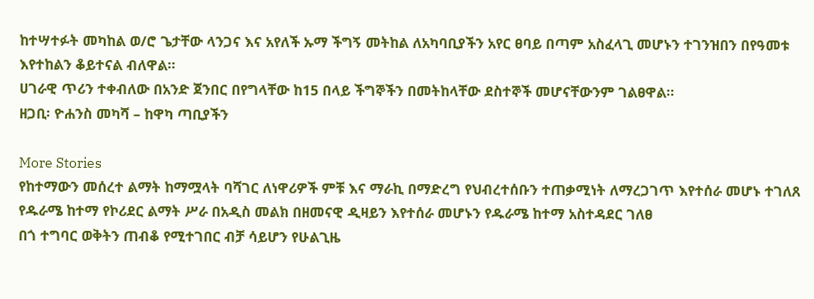ከተሣተፉት መካከል ወ/ሮ ጌታቸው ላንጋና እና አየለች ኡማ ችግኝ መትከል ለአካባቢያችን አየር ፀባይ በጣም አስፈላጊ መሆኑን ተገንዝበን በየዓመቱ እየተከልን ቆይተናል ብለዋል።
ሀገራዊ ጥሪን ተቀብለው በአንድ ጀንበር በየግላቸው ከ15 በላይ ችግኞችን በመትከላቸው ደስተኞች መሆናቸውንም ገልፀዋል።
ዘጋቢ፡ ዮሐንስ መካሻ – ከዋካ ጣቢያችን

More Stories
የከተማውን መሰረተ ልማት ከማሟላት ባሻገር ለነዋሪዎች ምቹ እና ማራኪ በማድረግ የህብረተሰቡን ተጠቃሚነት ለማረጋገጥ እየተሰራ መሆኑ ተገለጸ
የዱራሜ ከተማ የኮሪደር ልማት ሥራ በአዲስ መልክ በዘመናዊ ዲዛይን እየተሰራ መሆኑን የዱራሜ ከተማ አስተዳደር ገለፀ
በጎ ተግባር ወቅትን ጠብቆ የሚተገበር ብቻ ሳይሆን የሁልጊዜ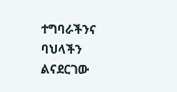ተግባራችንና ባህላችን ልናደርገው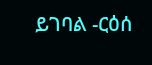ይገባል -ርዕሰ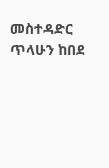መስተዳድር ጥላሁን ከበደ